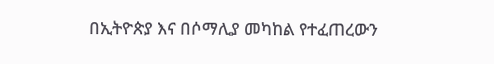በኢትዮጵያ እና በሶማሊያ መካከል የተፈጠረውን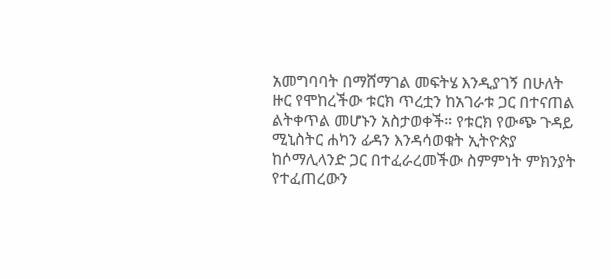አመግባባት በማሸማገል መፍትሄ እንዲያገኝ በሁለት ዙር የሞከረችው ቱርክ ጥረቷን ከአገራቱ ጋር በተናጠል ልትቀጥል መሆኑን አስታወቀች። የቱርክ የውጭ ጉዳይ ሚኒስትር ሐካን ፊዳን እንዳሳወቁት ኢትዮጵያ ከሶማሊላንድ ጋር በተፈራረመችው ስምምነት ምክንያት የተፈጠረውን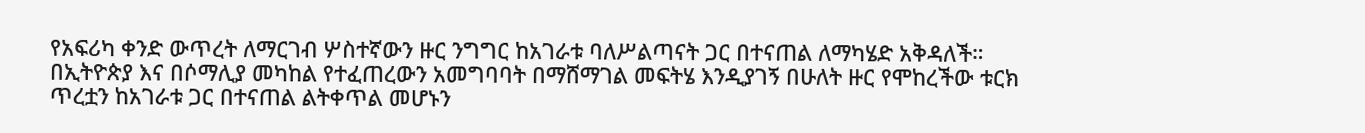የአፍሪካ ቀንድ ውጥረት ለማርገብ ሦስተኛውን ዙር ንግግር ከአገራቱ ባለሥልጣናት ጋር በተናጠል ለማካሄድ አቅዳለች።
በኢትዮጵያ እና በሶማሊያ መካከል የተፈጠረውን አመግባባት በማሸማገል መፍትሄ እንዲያገኝ በሁለት ዙር የሞከረችው ቱርክ ጥረቷን ከአገራቱ ጋር በተናጠል ልትቀጥል መሆኑን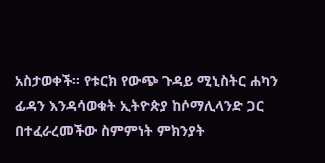አስታወቀች። የቱርክ የውጭ ጉዳይ ሚኒስትር ሐካን ፊዳን እንዳሳወቁት ኢትዮጵያ ከሶማሊላንድ ጋር በተፈራረመችው ስምምነት ምክንያት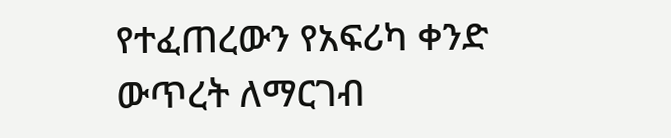የተፈጠረውን የአፍሪካ ቀንድ ውጥረት ለማርገብ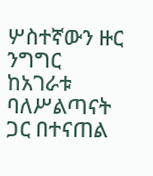ሦስተኛውን ዙር ንግግር ከአገራቱ ባለሥልጣናት ጋር በተናጠል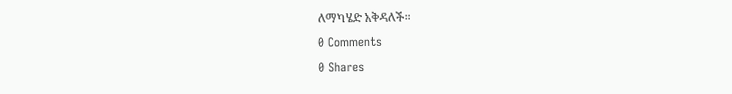ለማካሄድ አቅዳለች።
0 Comments
0 Shares